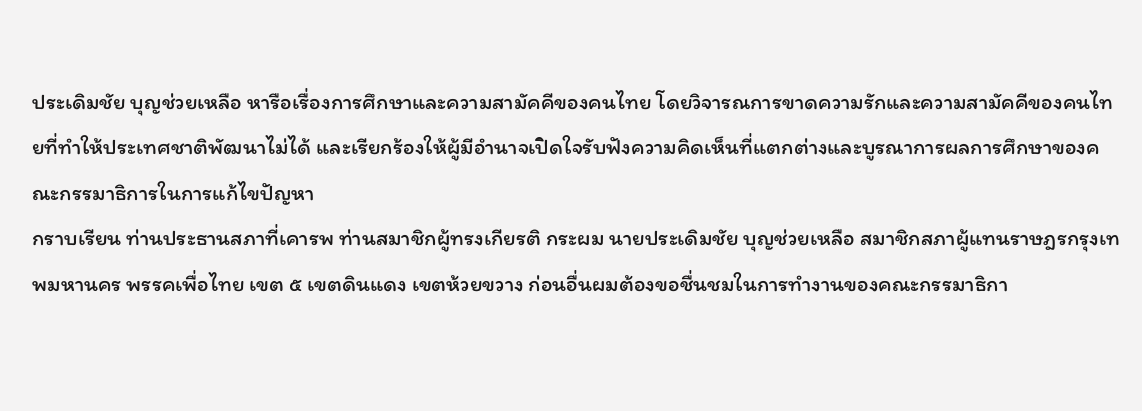ประเดิมชัย บุญช่วยเหลือ หารือเรื่องการศึกษาและความสามัคคีของคนไทย โดยวิจารณการขาดความรักและความสามัคคีของคนไทยที่ทำให้ประเทศชาติพัฒนาไม่ได้ และเรียกร้องให้ผู้มีอํานาจเปิดใจรับฟังความคิดเห็นที่แตกต่างและบูรณาการผลการศึกษาของคณะกรรมาธิการในการแก้ไขปัญหา
กราบเรียน ท่านประธานสภาที่เคารพ ท่านสมาชิกผู้ทรงเกียรติ กระผม นายประเดิมชัย บุญช่วยเหลือ สมาชิกสภาผู้แทนราษฎรกรุงเทพมหานคร พรรคเพื่อไทย เขต ๕ เขตดินแดง เขตห้วยขวาง ก่อนอื่นผมต้องขอชื่นชมในการทํางานของคณะกรรมาธิกา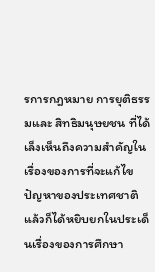รการกฎหมาย การยุติธรรมและ สิทธิมนุษยชน ที่ได้เล็งเห็นถึงความสําคัญในเรื่องของการที่จะแก้ไขปัญหาของประเทศชาติ แล้วก็ได้หยิบยกในประเด็นเรื่องของการศึกษา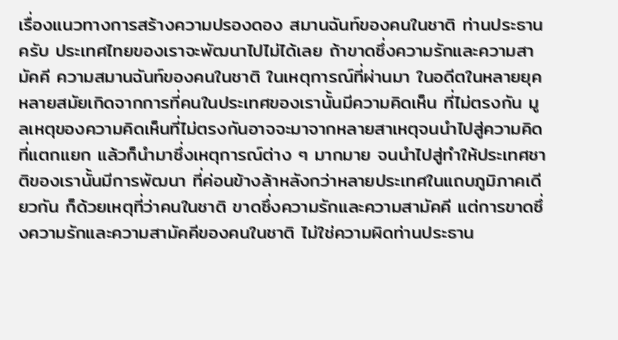เรื่องแนวทางการสร้างความปรองดอง สมานฉันท์ของคนในชาติ ท่านประธานครับ ประเทศไทยของเราจะพัฒนาไปไม่ได้เลย ถ้าขาดซึ่งความรักและความสามัคคี ความสมานฉันท์ของคนในชาติ ในเหตุการณ์ที่ผ่านมา ในอดีตในหลายยุคหลายสมัยเกิดจากการที่คนในประเทศของเรานั้นมีความคิดเห็น ที่ไม่ตรงกัน มูลเหตุของความคิดเห็นที่ไม่ตรงกันอาจจะมาจากหลายสาเหตุจนนําไปสู่ความคิดที่แตกแยก แล้วก็นํามาซึ่งเหตุการณ์ต่าง ๆ มากมาย จนนําไปสู่ทําให้ประเทศชาติของเรานั้นมีการพัฒนา ที่ค่อนข้างล้าหลังกว่าหลายประเทศในแถบภูมิภาคเดียวกัน ก็ด้วยเหตุที่ว่าคนในชาติ ขาดซึ่งความรักและความสามัคคี แต่การขาดซึ่งความรักและความสามัคคีของคนในชาติ ไม่ใช่ความผิดท่านประธาน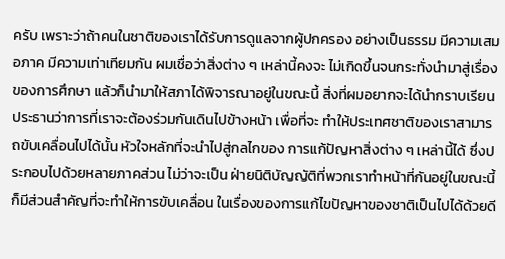ครับ เพราะว่าถ้าคนในชาติของเราได้รับการดูแลจากผู้ปกครอง อย่างเป็นธรรม มีความเสมอภาค มีความเท่าเทียมกัน ผมเชื่อว่าสิ่งต่าง ๆ เหล่านี้คงจะ ไม่เกิดขึ้นจนกระทั่งนํามาสู่เรื่องของการศึกษา แล้วก็นํามาให้สภาได้พิจารณาอยู่ในขณะนี้ สิ่งที่ผมอยากจะได้นํากราบเรียนประธานว่าการที่เราจะต้องร่วมกันเดินไปข้างหน้า เพื่อที่จะ ทําให้ประเทศชาติของเราสามารถขับเคลื่อนไปได้นั้น หัวใจหลักที่จะนําไปสู่กลไกของ การแก้ปัญหาสิ่งต่าง ๆ เหล่านี้ได้ ซึ่งประกอบไปด้วยหลายภาคส่วน ไม่ว่าจะเป็น ฝ่ายนิติบัญญัติที่พวกเราทําหน้าที่กันอยู่ในขณะนี้ก็มีส่วนสําคัญที่จะทําให้การขับเคลื่อน ในเรื่องของการแก้ไขปัญหาของชาติเป็นไปได้ด้วยดี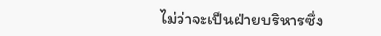ไม่ว่าจะเป็นฝ่ายบริหารซึ่ง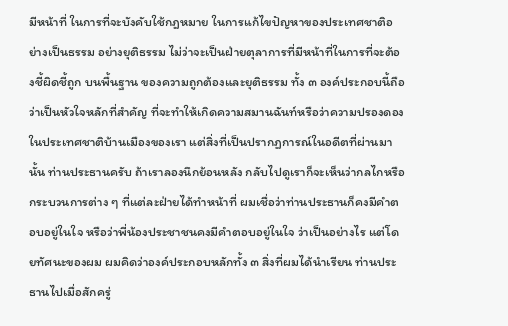มีหน้าที่ ในการที่จะบังคับใช้กฎหมาย ในการแก้ไขปัญหาของประเทศชาติอย่างเป็นธรรม อย่างยุติธรรม ไม่ว่าจะเป็นฝ่ายตุลาการที่มีหน้าที่ในการที่จะต้องชี้ผิดชี้ถูก บนพื้นฐาน ของความถูกต้องและยุติธรรม ทั้ง ๓ องค์ประกอบนี้ถือว่าเป็นหัวใจหลักที่สําคัญ ที่จะทําให้เกิดความสมานฉันท์หรือว่าความปรองดองในประเทศชาติบ้านเมืองของเรา แต่สิ่งที่เป็นปรากฏการณ์ในอดีตที่ผ่านมานั้น ท่านประธานครับ ถ้าเราลองนึกย้อนหลัง กลับไปดูเราก็จะเห็นว่ากลไกหรือกระบวนการต่าง ๆ ที่แต่ละฝ่ายได้ทําหน้าที่ ผมเชื่อว่าท่านประธานก็คงมีคําตอบอยู่ในใจ หรือว่าพี่น้องประชาชนคงมีคําตอบอยู่ในใจ ว่าเป็นอย่างไร แต่โดยทัศนะของผม ผมคิดว่าองค์ประกอบหลักทั้ง ๓ สิ่งที่ผมได้นําเรียน ท่านประธานไปเมื่อสักครู่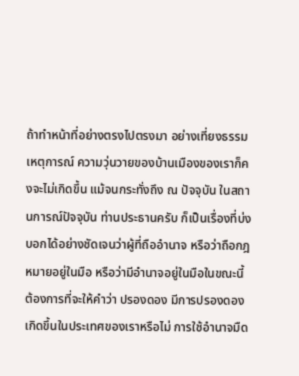ถ้าทําหน้าที่อย่างตรงไปตรงมา อย่างเที่ยงธรรม เหตุการณ์ ความวุ่นวายของบ้านเมืองของเราก็คงจะไม่เกิดขึ้น แม้จนกระทั่งถึง ณ ปัจจุบัน ในสถานการณ์ปัจจุบัน ท่านประธานครับ ก็เป็นเรื่องที่บ่งบอกได้อย่างชัดเจนว่าผู้ที่ถืออํานาจ หรือว่าถือกฎหมายอยู่ในมือ หรือว่ามีอํานาจอยู่ในมือในขณะนี้ต้องการที่จะให้คําว่า ปรองดอง มีการปรองดองเกิดขึ้นในประเทศของเราหรือไม่ การใช้อํานาจมืด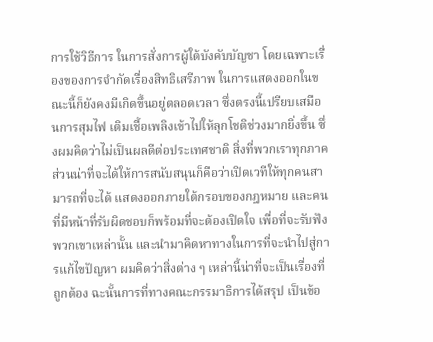การใช้วิธีการ ในการสั่งการผู้ใต้บังคับบัญชา โดยเฉพาะเรื่องของการจํากัดเรื่องสิทธิเสรีภาพ ในการแสดงออกในขณะนี้ก็ยังคงมีเกิดขึ้นอยู่ตลอดเวลา ซึ่งตรงนี้เปรียบเสมือนการสุมไฟ เติมเชื้อเพลิงเข้าไปให้ลุกโชติช่วงมากยิ่งขึ้น ซึ่งผมคิดว่าไม่เป็นผลดีต่อประเทศชาติ สิ่งที่พวกเราทุกภาคส่วนน่าที่จะได้ให้การสนับสนุนก็คือว่าเปิดเวทีให้ทุกคนสามารถที่จะได้ แสดงออกภายใต้กรอบของกฎหมาย และคนที่มีหน้าที่รับผิดชอบก็พร้อมที่จะต้องเปิดใจ เพื่อที่จะรับฟังพวกเขาเหล่านั้น และนํามาคิดหาทางในการที่จะนําไปสู่การแก้ไขปัญหา ผมคิดว่าสิ่งต่าง ๆ เหล่านี้น่าที่จะเป็นเรื่องที่ถูกต้อง ฉะนั้นการที่ทางคณะกรรมาธิการได้สรุป เป็นข้อ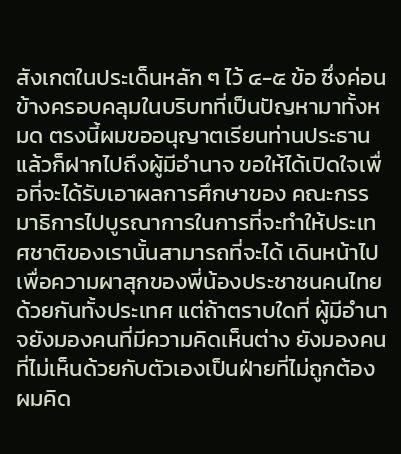สังเกตในประเด็นหลัก ๆ ไว้ ๔-๕ ข้อ ซึ่งค่อนข้างครอบคลุมในบริบทที่เป็นปัญหามาทั้งหมด ตรงนี้ผมขออนุญาตเรียนท่านประธาน แล้วก็ฝากไปถึงผู้มีอํานาจ ขอให้ได้เปิดใจเพื่อที่จะได้รับเอาผลการศึกษาของ คณะกรรมาธิการไปบูรณาการในการที่จะทําให้ประเทศชาติของเรานั้นสามารถที่จะได้ เดินหน้าไป เพื่อความผาสุกของพี่น้องประชาชนคนไทยด้วยกันทั้งประเทศ แต่ถ้าตราบใดที่ ผู้มีอํานาจยังมองคนที่มีความคิดเห็นต่าง ยังมองคนที่ไม่เห็นด้วยกับตัวเองเป็นฝ่ายที่ไม่ถูกต้อง ผมคิด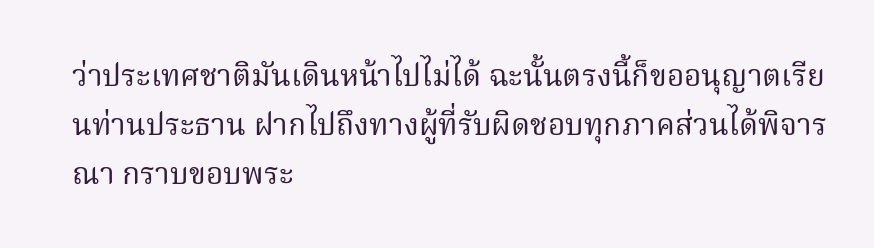ว่าประเทศชาติมันเดินหน้าไปไม่ได้ ฉะนั้นตรงนี้ก็ขออนุญาตเรียนท่านประธาน ฝากไปถึงทางผู้ที่รับผิดชอบทุกภาคส่วนได้พิจารณา กราบขอบพระ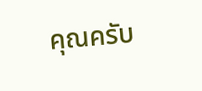คุณครับ